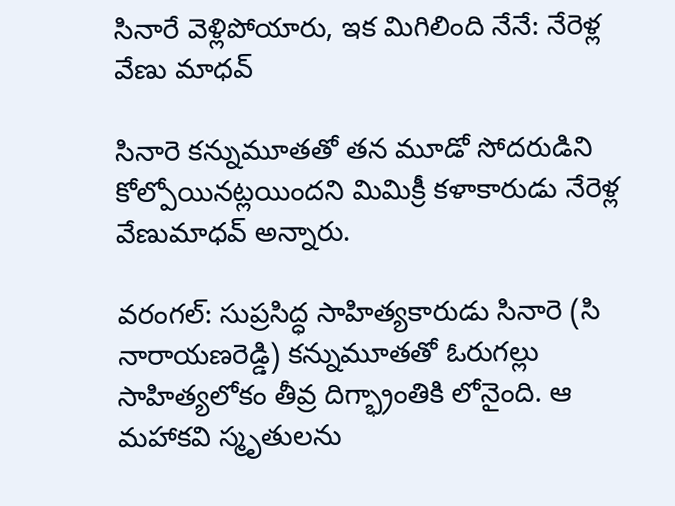సినారే వెళ్లిపోయారు, ఇక మిగిలింది నేనే: నేరెళ్ల వేణు మాధవ్

సినారె కన్నుమూతతో తన మూడో సోదరుడిని కోల్పోయినట్లయిందని మిమిక్రీ కళాకారుడు నేరెళ్ల వేణుమాధవ్‌ అన్నారు.

వరంగల్‌: సుప్రసిద్ధ సాహిత్యకారుడు సినారె (సి నారాయణరెడ్డి) కన్నుమూతతో ఓరుగల్లు సాహిత్యలోకం తీవ్ర దిగ్భ్రాంతికి లోనైంది. ఆ మహాకవి స్మృతులను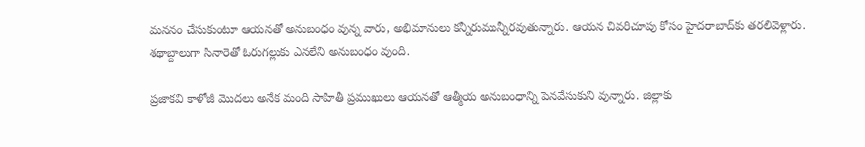మననం చేసుకుంటూ ఆయనతో అనుబంధం వున్న వారు, అభిమానులు కన్నీరుమున్నీరవుతున్నారు. ఆయన చివరిచూపు కోసం హైదరాబాద్‌కు తరలివెళ్లారు. శథాబ్దాలుగా సినారెతో ఓరుగల్లుకు ఎనలేని అనుబంధం వుంది.

ప్రజాకవి కాళోజీ మొదలు అనేక మంది సాహితీ ప్రముఖులు ఆయనతో ఆత్మీయ అనుబంధాన్ని పెనవేసుకుని వున్నారు. జిల్లాకు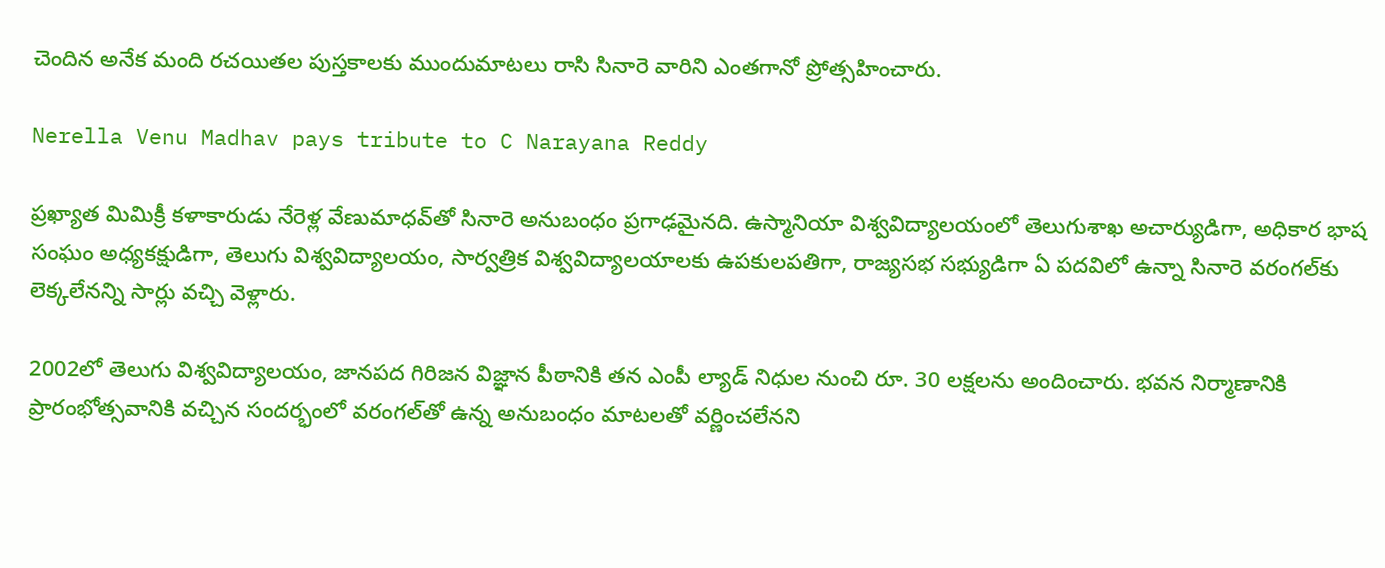చెందిన అనేక మంది రచయితల పుస్తకాలకు ముందుమాటలు రాసి సినారె వారిని ఎంతగానో ప్రోత్సహించారు.

Nerella Venu Madhav pays tribute to C Narayana Reddy

ప్రఖ్యాత మిమిక్రీ కళాకారుడు నేరెళ్ల వేణుమాధవ్‌తో సినారె అనుబంధం ప్రగాఢమైనది. ఉస్మానియా విశ్వవిద్యాలయంలో తెలుగుశాఖ అచార్యుడిగా, అధికార భాష సంఘం అధ్యకక్షుడిగా, తెలుగు విశ్వవిద్యాలయం, సార్వత్రిక విశ్వవిద్యాలయాలకు ఉపకులపతిగా, రాజ్యసభ సభ్యుడిగా ఏ పదవిలో ఉన్నా సినారె వరంగల్‌కు లెక్కలేనన్ని సార్లు వచ్చి వెళ్లారు.

2002లో తెలుగు విశ్వవిద్యాలయం, జానపద గిరిజన విజ్ఞాన పీఠానికి తన ఎంపీ ల్యాడ్‌ నిధుల నుంచి రూ. 30 లక్షలను అందించారు. భవన నిర్మాణానికి ప్రారంభోత్సవానికి వచ్చిన సందర్భంలో వరంగల్‌తో ఉన్న అనుబంధం మాటలతో వర్ణించలేనని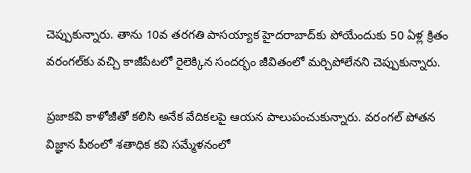చెప్పుకున్నారు. తాను 10వ తరగతి పాసయ్యాక హైదరాబాద్‌కు పోయేందుకు 50 ఏళ్ల క్రితం వరంగల్‌కు వచ్చి కాజీపేటలో రైలెక్కిన సందర్భం జీవితంలో మర్చిపోలేనని చెప్పుకున్నారు.

ప్రజాకవి కాళోజీతో కలిసి అనేక వేదికలపై ఆయన పాలుపంచుకున్నారు. వరంగల్‌ పోతన విజ్ఞాన పీఠంలో శతాధిక కవి సమ్మేళనంలో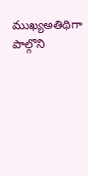ముఖ్యఅతిథిగా పాల్గొని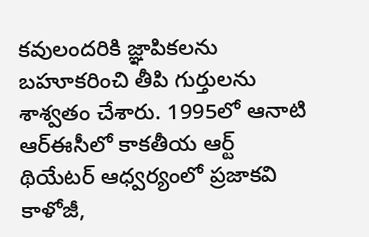కవులందరికి జ్ఞాపికలను బహూకరించి తీపి గుర్తులను శాశ్వతం చేశారు. 1995లో ఆనాటి ఆర్‌ఈసీలో కాకతీయ ఆర్ట్‌ థియేటర్‌ ఆధ్వర్యంలో ప్రజాకవి కాళోజీ,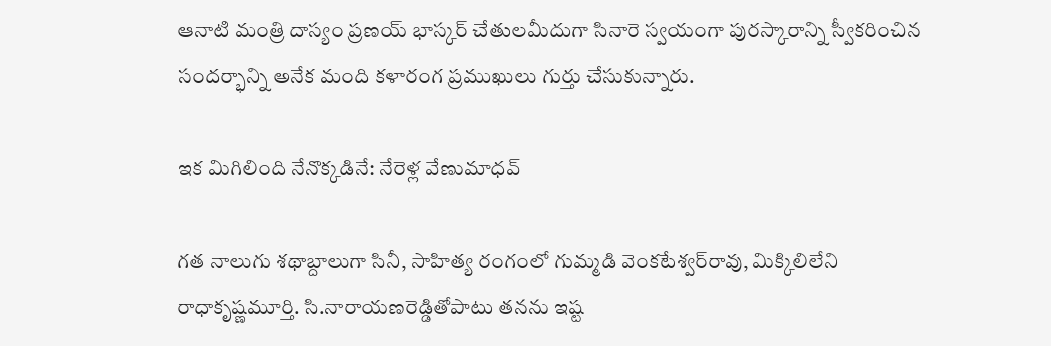ఆనాటి మంత్రి దాస్యం ప్రణయ్‌ భాస్కర్‌ చేతులమీదుగా సినారె స్వయంగా పురస్కారాన్ని స్వీకరించిన సందర్భాన్ని అనేక మంది కళారంగ ప్రముఖులు గుర్తు చేసుకున్నారు.

ఇక మిగిలింది నేనొక్కడినే: నేరెళ్ల వేణుమాధవ్‌

గత నాలుగు శథాబ్దాలుగా సినీ, సాహిత్య రంగంలో గుమ్మడి వెంకటేశ్వర్‌రావు, మిక్కిలిలేని రాధాకృష్ణమూర్తి. సి.నారాయణరెడ్డితోపాటు తనను ఇష్ట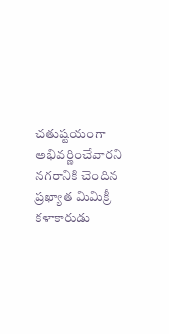చతుష్టయంగా అభివర్ణించేవారని నగరానికి చెందిన ప్రఖ్యాత మిమిక్రీ కళాకారుడు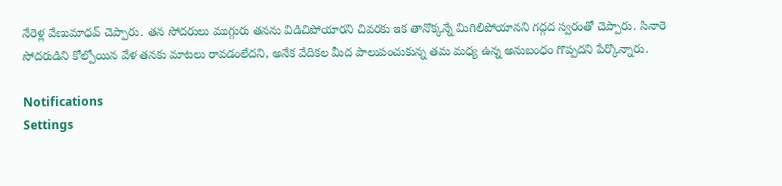నేరెళ్ల వేణుమాధవ్‌ చెప్పారు. తన సోదరులు ముగ్గురు తనను విడిచిపోయారని చివరకు ఇక తానొక్కన్నే మిగిలిపోయానని గద్గద స్వరంతో చెప్పారు. సినారె సోదరుడిని కోల్పోయిన వేళ తనకు మాటలు రావడంలేదని, అనేక వేదికల మీద పాలుపంచుకున్న తమ మధ్య ఉన్న అనుబంధం గొప్పదని పేర్కొన్నారు.

Notifications
Settings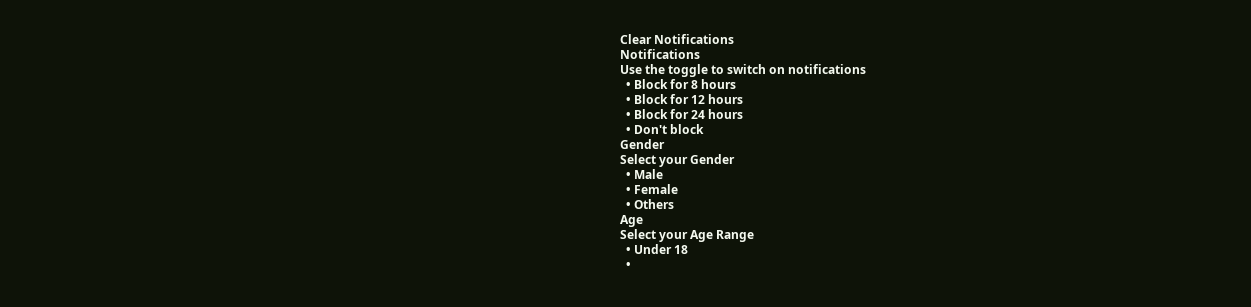Clear Notifications
Notifications
Use the toggle to switch on notifications
  • Block for 8 hours
  • Block for 12 hours
  • Block for 24 hours
  • Don't block
Gender
Select your Gender
  • Male
  • Female
  • Others
Age
Select your Age Range
  • Under 18
  •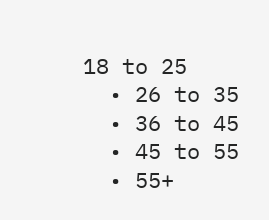18 to 25
  • 26 to 35
  • 36 to 45
  • 45 to 55
  • 55+